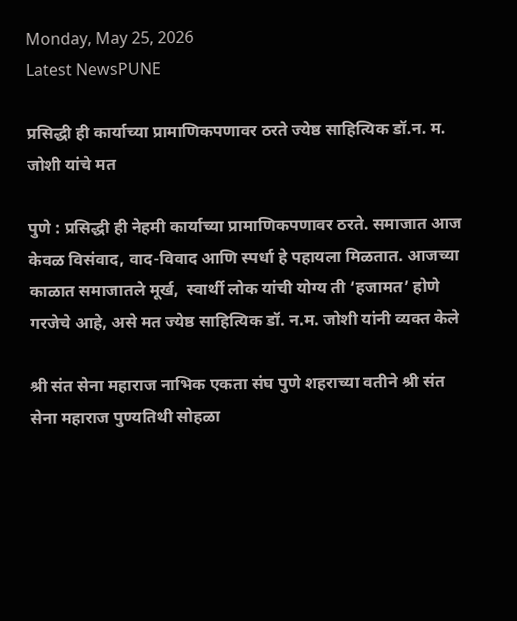Monday, May 25, 2026
Latest NewsPUNE

प्रसिद्धी ही कार्याच्या प्रामाणिकपणावर ठरते ज्येष्ठ साहित्यिक डॉ.न. म. जोशी यांचे मत

पुणे : प्रसिद्धी ही नेहमी कार्याच्या प्रामाणिकपणावर ठरते. समाजात आज केवळ विसंवाद, वाद-विवाद आणि स्पर्धा हे पहायला मिळतात. आजच्या काळात समाजातले मूर्ख,  स्वार्थी लोक यांची योग्य ती ‘हजामत’ होणे गरजेचे आहे, असे मत ज्येष्ठ साहित्यिक डॉ. न.म. जोशी यांनी व्यक्त केले

श्री संत सेना महाराज नाभिक एकता संघ पुणे शहराच्या वतीने श्री संत सेना महाराज पुण्यतिथी सोहळा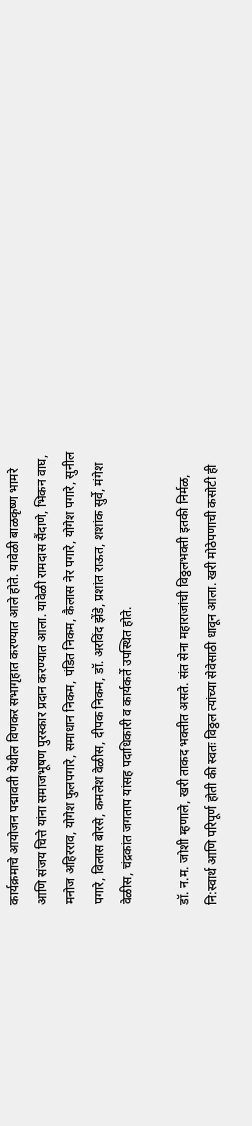कार्यक्रमाचे आयोजन पद्मावती येथील विणकर सभागृहात करण्यात आले होते. यावेळी बाळकृष्ण भामरे आणि संजय चित्ते यांना समाजभूषण पुरस्कार प्रदान करण्यात आला. यावेळी रामदास सैंदाणे, भिकन वाघ, मनोज अहिरराव, योगेश फुलपगारे, समाधान निकम, पंडित निकम, कैलास नेर पगारे, योगेश पगारे, सुनील पगारे, विलास बोरसे, कमलेश वेळीस, दीपक निकम, डॉ. अरविंद झेंडे, प्रशांत राऊत, शशांक सुर्वे, मंगेश वेळीस, चंद्रकांत जगताप यांसह पदाधिकारी व कार्यकर्ते उपस्थित होते.

डॉ. न.म. जोशी म्हणाले, खरी ताकद भक्तीत असते. संत सेना महाराजांची विठ्ठलभक्ती इतकी निर्मळ, नि:स्वार्थ आणि परिपूर्ण होती की स्वतः विठ्ठल त्यांच्या सेवेसाठी धावून आला. खरी मोठेपणाची कसोटी ही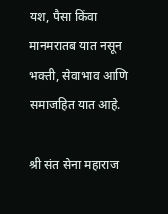यश, पैसा किंवा मानमरातब यात नसून भक्ती, सेवाभाव आणि समाजहित यात आहे.

श्री संत सेना महाराज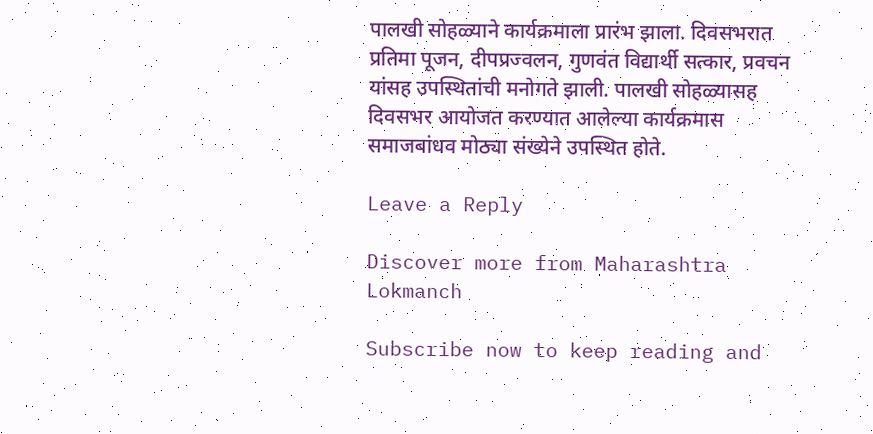पालखी सोहळ्याने कार्यक्रमाला प्रारंभ झाला. दिवसभरात प्रतिमा पूजन, दीपप्रज्वलन, गुणवंत विद्यार्थी सत्कार, प्रवचन यांसह उपस्थितांची मनोगते झाली. पालखी सोहळ्यासह दिवसभर आयोजत करण्यात आलेल्या कार्यक्रमास समाजबांधव मोठ्या संख्येने उपस्थित होते.

Leave a Reply

Discover more from Maharashtra Lokmanch

Subscribe now to keep reading and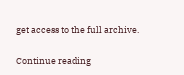get access to the full archive.

Continue reading